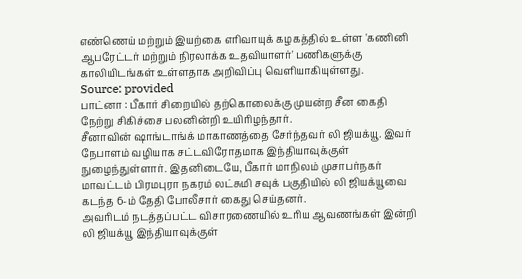எண்ணெய் மற்றும் இயற்கை எரிவாயுக் கழகத்தில் உள்ள 'கணினி ஆபரேட்டர் மற்றும் நிரலாக்க உதவியாளர்' பணிகளுக்கு காலியிடங்கள் உள்ளதாக அறிவிப்பு வெளியாகியுள்ளது.
Source: provided
பாட்னா : பீகார் சிறையில் தற்கொலைக்கு முயன்ற சீன கைதி நேற்று சிகிச்சை பலனின்றி உயிரிழந்தார்.
சீனாவின் ஷாங்டாங்க் மாகாணத்தை சேர்ந்தவர் லி ஜியக்யூ. இவர் நேபாளம் வழியாக சட்டவிரோதமாக இந்தியாவுக்குள் நுழைந்துள்ளார். இதனிடையே, பீகார் மாநிலம் முசாபர்நகர் மாவட்டம் பிரமபுரா நகரம் லட்சுமி சவுக் பகுதியில் லி ஜியக்யூவை கடந்த 6-ம் தேதி போலீசார் கைது செய்தனர்.
அவரிடம் நடத்தப்பட்ட விசாரணையில் உரிய ஆவணங்கள் இன்றி லி ஜியக்யூ இந்தியாவுக்குள்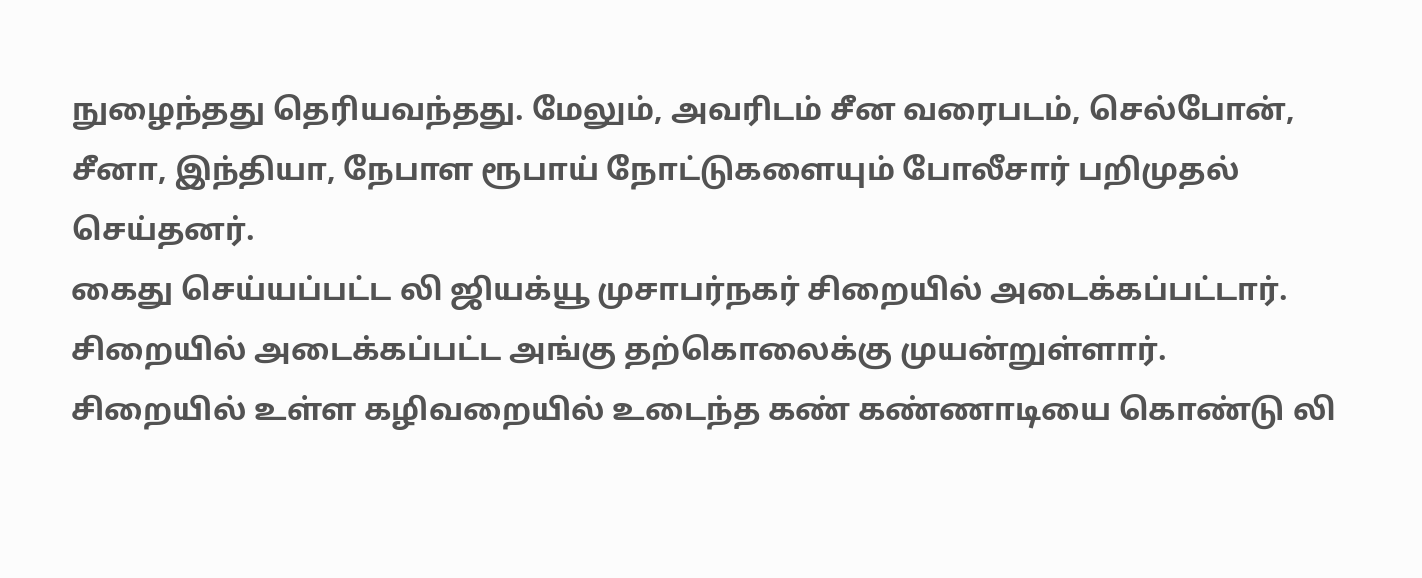நுழைந்தது தெரியவந்தது. மேலும், அவரிடம் சீன வரைபடம், செல்போன், சீனா, இந்தியா, நேபாள ரூபாய் நோட்டுகளையும் போலீசார் பறிமுதல் செய்தனர்.
கைது செய்யப்பட்ட லி ஜியக்யூ முசாபர்நகர் சிறையில் அடைக்கப்பட்டார். சிறையில் அடைக்கப்பட்ட அங்கு தற்கொலைக்கு முயன்றுள்ளார். சிறையில் உள்ள கழிவறையில் உடைந்த கண் கண்ணாடியை கொண்டு லி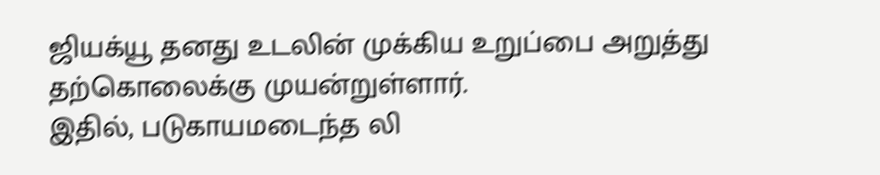ஜியக்யூ தனது உடலின் முக்கிய உறுப்பை அறுத்து தற்கொலைக்கு முயன்றுள்ளார்.
இதில், படுகாயமடைந்த லி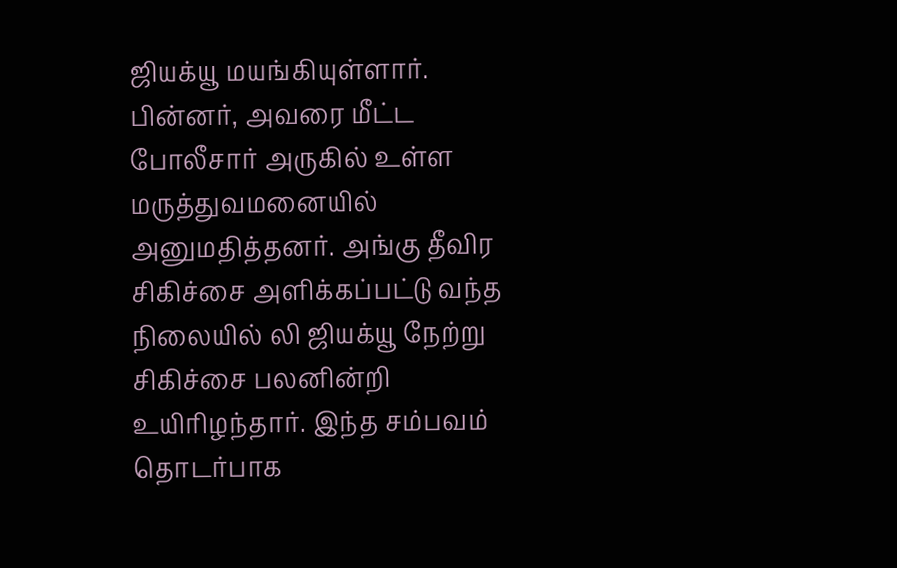ஜியக்யூ மயங்கியுள்ளார். பின்னர், அவரை மீட்ட போலீசார் அருகில் உள்ள மருத்துவமனையில் அனுமதித்தனர். அங்கு தீவிர சிகிச்சை அளிக்கப்பட்டு வந்த நிலையில் லி ஜியக்யூ நேற்று சிகிச்சை பலனின்றி உயிரிழந்தார். இந்த சம்பவம் தொடர்பாக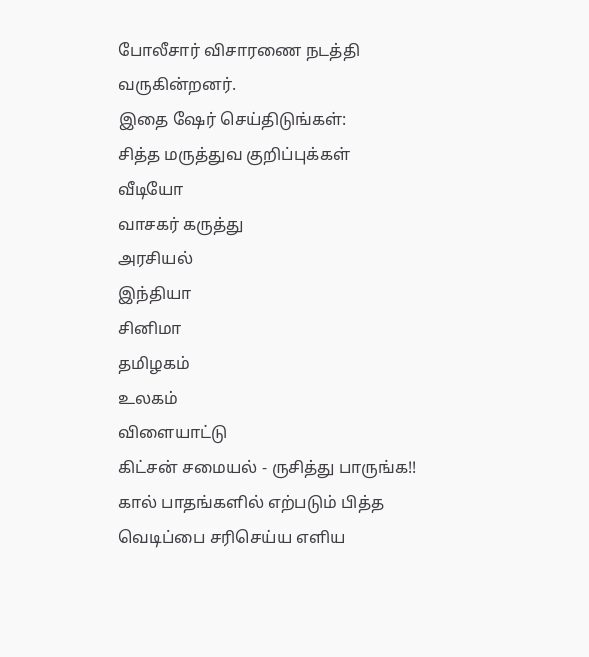போலீசார் விசாரணை நடத்தி வருகின்றனர்.
இதை ஷேர் செய்திடுங்கள்:
சித்த மருத்துவ குறிப்புக்கள்
வீடியோ
வாசகர் கருத்து
அரசியல்
இந்தியா
சினிமா
தமிழகம்
உலகம்
விளையாட்டு
கிட்சன் சமையல் - ருசித்து பாருங்க!!
கால் பாதங்களில் எற்படும் பித்த வெடிப்பை சரிசெய்ய எளிய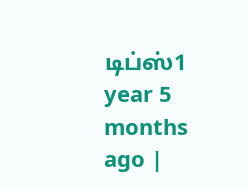டிப்ஸ்1 year 5 months ago |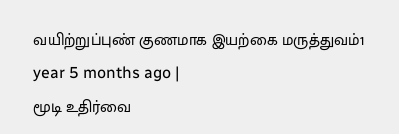வயிற்றுப்புண் குணமாக இயற்கை மருத்துவம்1 year 5 months ago |
மூடி உதிர்வை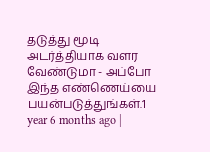தடுத்து மூடி அடர்த்தியாக வளர வேண்டுமா - அப்போ இந்த எண்ணெய்யை பயன்படுத்துங்கள்.1 year 6 months ago |